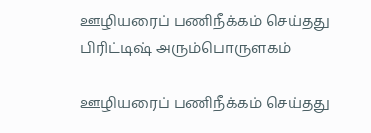ஊழியரைப் பணிநீக்கம் செய்தது பிரிட்டிஷ் அரும்பொருளகம்

ஊழியரைப் பணிநீக்கம் செய்தது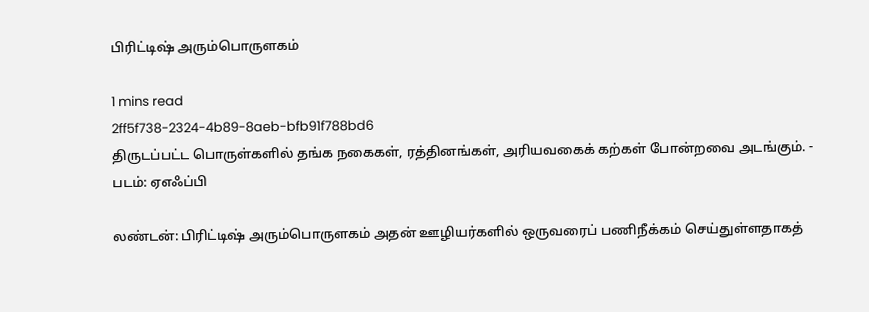பிரிட்டிஷ் அரும்பொருளகம்

1 mins read
2ff5f738-2324-4b89-8aeb-bfb91f788bd6
திருடப்பட்ட பொருள்களில் தங்க நகைகள், ரத்தினங்கள், அரியவகைக் கற்கள் போன்றவை அடங்கும். - படம்: ஏஎஃப்பி

லண்டன்: பிரிட்டிஷ் அரும்பொருளகம் அதன் ஊழியர்களில் ஒருவரைப் பணிநீக்கம் செய்துள்ளதாகத்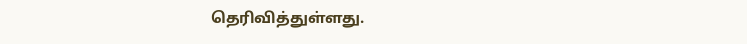தெரிவித்துள்ளது.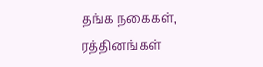தங்க நகைகள், ரத்தினங்கள்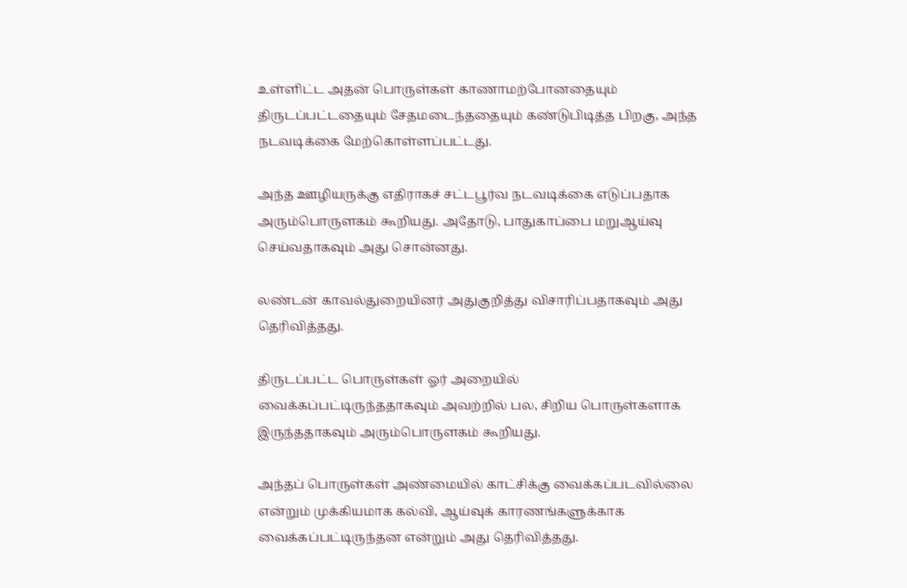உள்ளிட்ட அதன் பொருள்கள் காணாமற்போனதையும் திருடப்பட்டதையும் சேதமடைந்ததையும் கண்டுபிடித்த பிறகு, அந்த நடவடிக்கை மேற்கொள்ளப்பட்டது.

அந்த ஊழியருக்கு எதிராகச் சட்டபூர்வ நடவடிக்கை எடுப்பதாக அரும்பொருளகம் கூறியது. அதோடு, பாதுகாப்பை மறுஆய்வு செய்வதாகவும் அது சொன்னது.

லண்டன் காவல்துறையினர் அதுகுறித்து விசாரிப்பதாகவும் அது தெரிவித்தது.

திருடப்பட்ட பொருள்கள் ஓர் அறையில் வைக்கப்பட்டிருந்ததாகவும் அவற்றில் பல, சிறிய பொருள்களாக இருந்ததாகவும் அரும்பொருளகம் கூறியது.

அந்தப் பொருள்கள் அண்மையில் காட்சிக்கு வைக்கப்படவில்லை என்றும் முக்கியமாக கல்வி, ஆய்வுக் காரணங்களுக்காக வைக்கப்பட்டிருந்தன என்றும் அது தெரிவித்தது.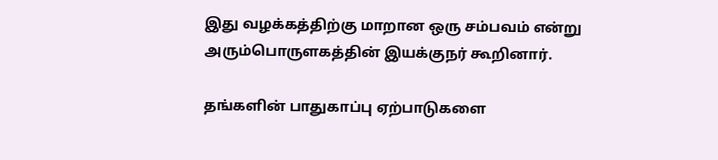இது வழக்கத்திற்கு மாறான ஒரு சம்பவம் என்று அரும்பொருளகத்தின் இயக்குநர் கூறினார்.

தங்களின் பாதுகாப்பு ஏற்பாடுகளை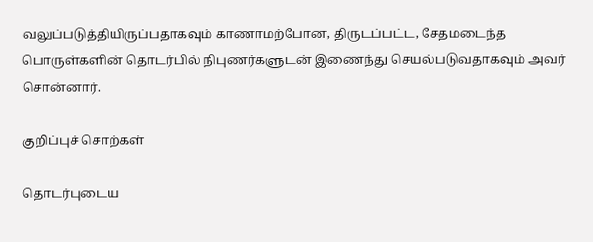வலுப்படுத்தியிருப்பதாகவும் காணாமற்போன, திருடப்பட்ட, சேதமடைந்த பொருள்களின் தொடர்பில் நிபுணர்களுடன் இணைந்து செயல்படுவதாகவும் அவர் சொன்னார்.

குறிப்புச் சொற்கள்

தொடர்புடைய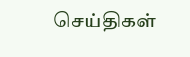செய்திகள்